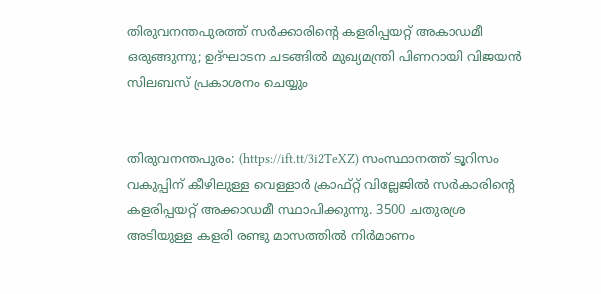തിരുവനന്തപുരത്ത് സര്‍ക്കാരിന്റെ കളരിപ്പയറ്റ് അകാഡമീ ഒരുങ്ങുന്നു; ഉദ്ഘാടന ചടങ്ങില്‍ മുഖ്യമന്ത്രി പിണറായി വിജയന്‍ സിലബസ് പ്രകാശനം ചെയ്യും


തിരുവനന്തപുരം: (https://ift.tt/3i2TeXZ) സംസ്ഥാനത്ത് ടൂറിസം വകുപ്പിന് കീഴിലുള്ള വെള്ളാര്‍ ക്രാഫ്റ്റ് വില്ലേജില്‍ സര്‍കാരിന്റെ കളരിപ്പയറ്റ് അക്കാഡമീ സ്ഥാപിക്കുന്നു. 3500 ചതുരശ്ര അടിയുള്ള കളരി രണ്ടു മാസത്തില്‍ നിര്‍മാണം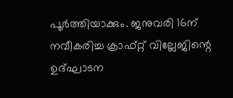പൂര്‍ത്തിയാക്കും. ജനുവരി 16ന് നവീകരിച്ച ക്രാഫ്റ്റ് വില്ലേജിന്റെ ഉദ്ഘാടന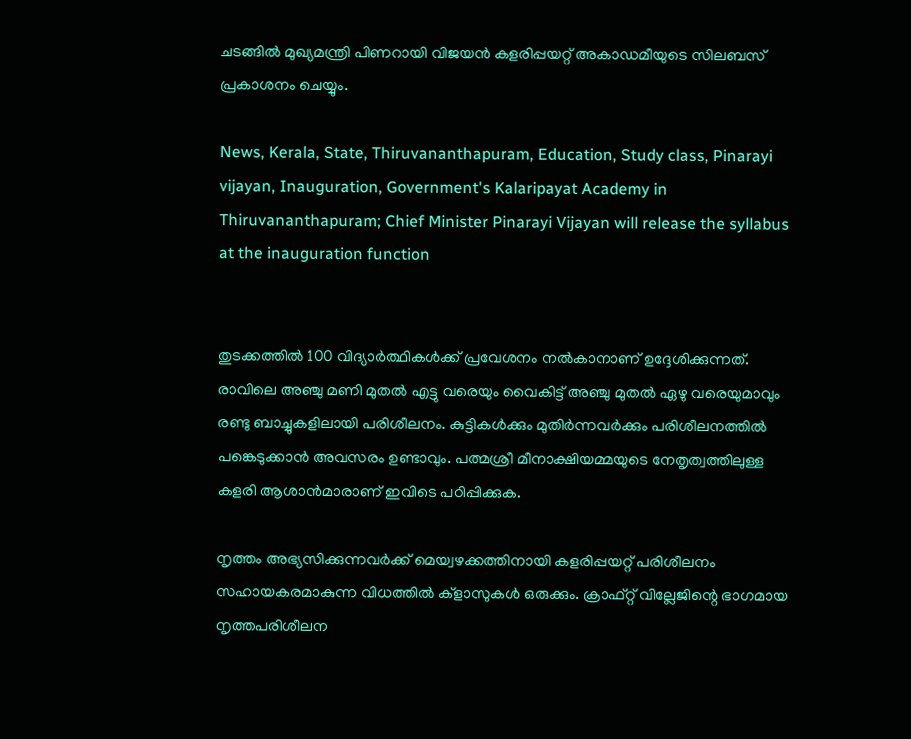ചടങ്ങില്‍ മുഖ്യമന്ത്രി പിണറായി വിജയന്‍ കളരിപ്പയറ്റ് അകാഡമീയുടെ സിലബസ് പ്രകാശനം ചെയ്യും.

News, Kerala, State, Thiruvananthapuram, Education, Study class, Pinarayi vijayan, Inauguration, Government's Kalaripayat Academy in Thiruvananthapuram; Chief Minister Pinarayi Vijayan will release the syllabus at the inauguration function


തുടക്കത്തില്‍ 100 വിദ്യാര്‍ത്ഥികള്‍ക്ക് പ്രവേശനം നല്‍കാനാണ് ഉദ്ദേശിക്കുന്നത്. രാവിലെ അഞ്ചു മണി മുതല്‍ എട്ടു വരെയും വൈകിട്ട് അഞ്ചു മുതല്‍ ഏഴു വരെയുമാവും രണ്ടു ബാച്ചുകളിലായി പരിശീലനം. കുട്ടികള്‍ക്കും മുതിര്‍ന്നവര്‍ക്കും പരിശീലനത്തില്‍ പങ്കെടുക്കാന്‍ അവസരം ഉണ്ടാവും. പത്മശ്രീ മീനാക്ഷിയമ്മയുടെ നേതൃത്വത്തിലുള്ള കളരി ആശാന്‍മാരാണ് ഇവിടെ പഠിപ്പിക്കുക.

നൃത്തം അഭ്യസിക്കുന്നവര്‍ക്ക് മെയ്വഴക്കത്തിനായി കളരിപ്പയറ്റ് പരിശീലനം സഹായകരമാകുന്ന വിധത്തില്‍ ക്ളാസുകള്‍ ഒരുക്കും. ക്രാഫ്റ്റ് വില്ലേജിന്റെ ഭാഗമായ നൃത്തപരിശീലന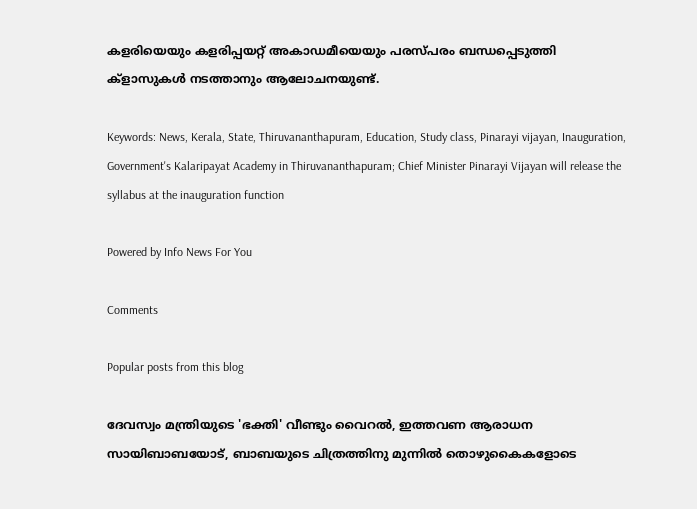കളരിയെയും കളരിപ്പയറ്റ് അകാഡമീയെയും പരസ്പരം ബന്ധപ്പെടുത്തി ക്‌ളാസുകള്‍ നടത്താനും ആലോചനയുണ്ട്.

Keywords: News, Kerala, State, Thiruvananthapuram, Education, Study class, Pinarayi vijayan, Inauguration, Government's Kalaripayat Academy in Thiruvananthapuram; Chief Minister Pinarayi Vijayan will release the syllabus at the inauguration function

Powered by Info News For You

Comments

Popular posts from this blog

ദേവസ്വം മന്ത്രിയുടെ 'ഭക്തി' വീണ്ടും വൈറല്‍, ഇത്തവണ ആരാധന സായിബാബയോട്, ബാബയുടെ ചിത്രത്തിനു മുന്നില്‍ തൊഴുകൈകളോടെ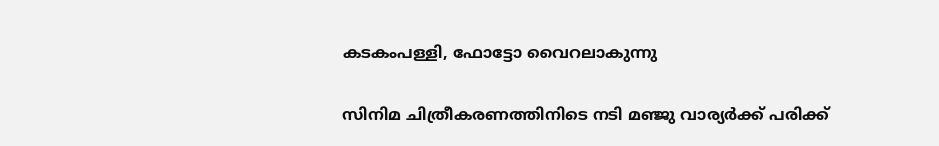കടകംപള്ളി, ഫോട്ടോ വൈറലാകുന്നു

സിനിമ ചിത്രീകരണത്തിനിടെ നടി മഞ്ജു വാര്യര്‍ക്ക് പരിക്ക്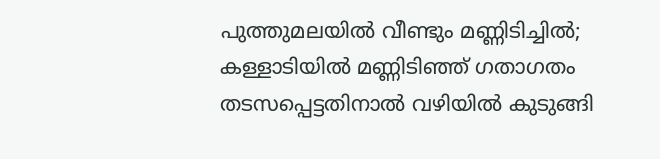പുത്തുമലയില്‍ വീണ്ടും മണ്ണിടിച്ചില്‍; കള്ളാടിയില്‍ മണ്ണിടിഞ്ഞ് ഗതാഗതം തടസപ്പെട്ടതിനാല്‍ വഴിയില്‍ കുടുങ്ങി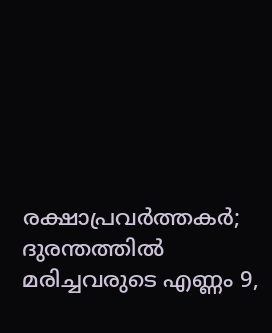രക്ഷാപ്രവര്‍ത്തകര്‍; ദുരന്തത്തില്‍ മരിച്ചവരുടെ എണ്ണം 9,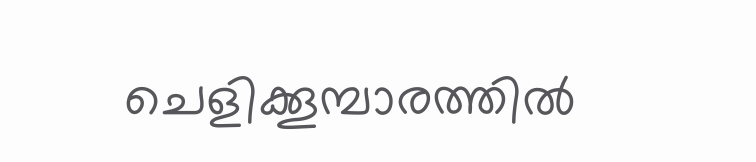ചെളിക്കൂമ്പാരത്തില്‍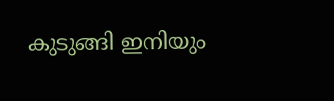കുടുങ്ങി ഇനിയും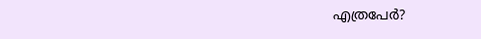എത്രപേര്‍?